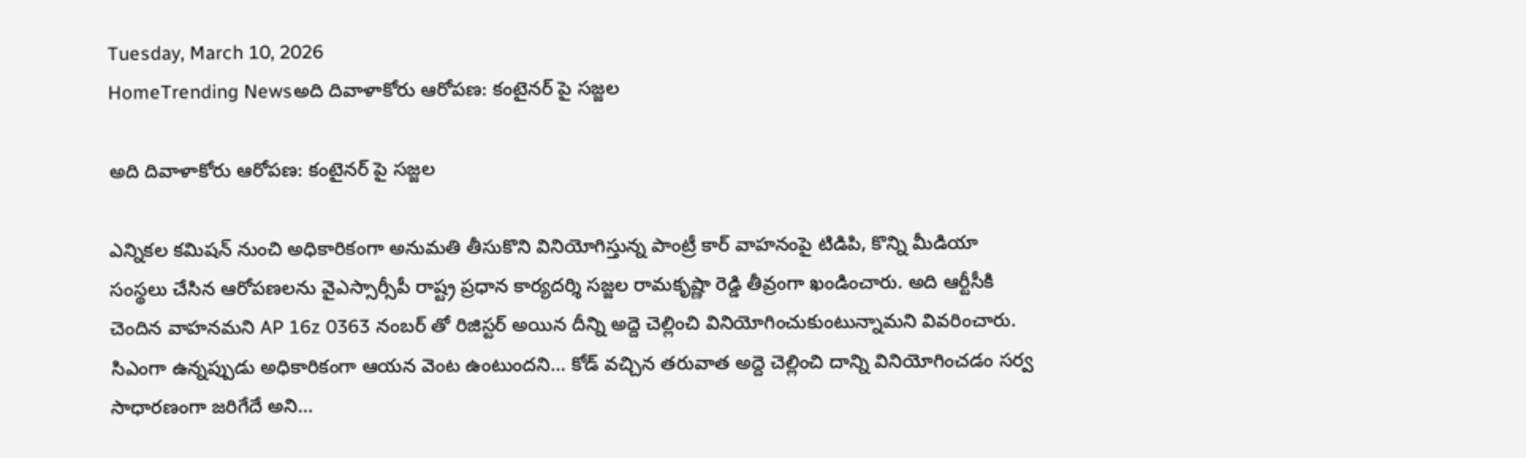Tuesday, March 10, 2026
HomeTrending Newsఅది దివాళాకోరు ఆరోపణ: కంటైనర్ పై సజ్జల

అది దివాళాకోరు ఆరోపణ: కంటైనర్ పై సజ్జల

ఎన్నికల కమిషన్ నుంచి అధికారికంగా అనుమతి తీసుకొని వినియోగిస్తున్న పాంట్రీ కార్ వాహనంపై టిడిపి, కొన్ని మీడియా సంస్థలు చేసిన ఆరోపణలను వైఎస్సార్సీపీ రాష్ట్ర ప్రధాన కార్యదర్శి సజ్జల రామకృష్ణా రెడ్డి తీవ్రంగా ఖండించారు. అది ఆర్టీసీకి చెందిన వాహనమని AP 16z 0363 నంబర్ తో రిజిస్టర్ అయిన దీన్ని అద్దె చెల్లించి వినియోగించుకుంటున్నామని వివరించారు. సిఎంగా ఉన్నప్పుడు అధికారికంగా ఆయన వెంట ఉంటుందని… కోడ్ వచ్చిన తరువాత అద్దె చెల్లించి దాన్ని వినియోగించడం సర్వ సాధారణంగా జరిగేదే అని…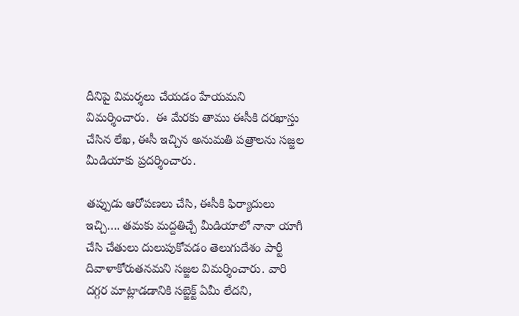దీనిపై విమర్శలు చేయడం హేయమని విమర్శించారు.  ఈ మేరకు తాము ఈసీకి దరఖాస్తు చేసిన లేఖ, ఈసీ ఇచ్చిన అనుమతి పత్రాలను సజ్జల మీడియాకు ప్రదర్శించారు.

తప్పుడు ఆరోపణలు చేసి, ఈసీకి ఫిర్యాదులు ఇచ్చి…. తమకు మద్దతిచ్చే మీడియాలో నానా యాగీ చేసి చేతులు దులుపుకోవడం తెలుగుదేశం పార్టీ దివాళాకోరుతనమని సజ్జల విమర్శించారు. వారి దగ్గర మాట్లాడడానికి సబ్జెక్ట్ ఏమీ లేదని,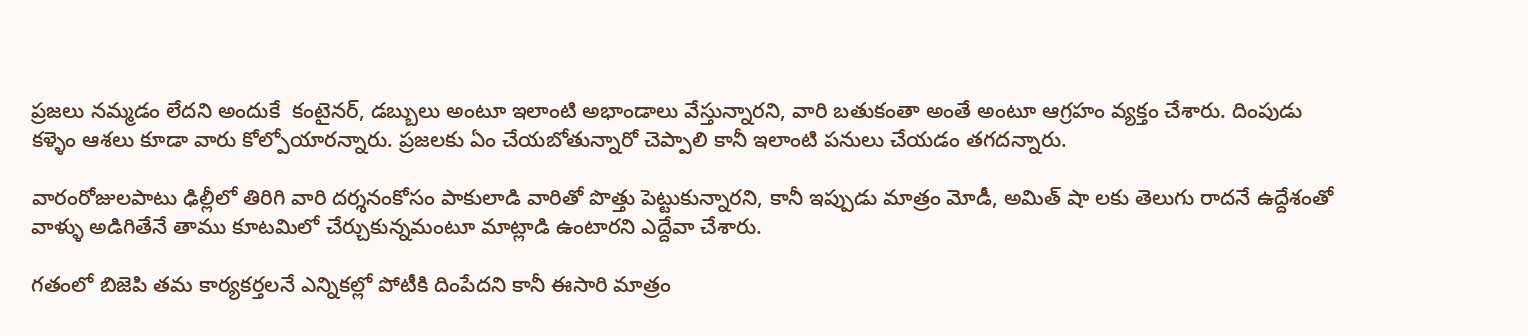ప్రజలు నమ్మడం లేదని అందుకే  కంటైనర్, డబ్బులు అంటూ ఇలాంటి అభాండాలు వేస్తున్నారని, వారి బతుకంతా అంతే అంటూ ఆగ్రహం వ్యక్తం చేశారు. దింపుడు కళ్ళెం ఆశలు కూడా వారు కోల్పోయారన్నారు. ప్రజలకు ఏం చేయబోతున్నారో చెప్పాలి కానీ ఇలాంటి పనులు చేయడం తగదన్నారు.

వారంరోజులపాటు ఢిల్లీలో తిరిగి వారి దర్శనంకోసం పాకులాడి వారితో పొత్తు పెట్టుకున్నారని, కానీ ఇప్పుడు మాత్రం మోడీ, అమిత్ షా లకు తెలుగు రాదనే ఉద్దేశంతో వాళ్ళు అడిగితేనే తాము కూటమిలో చేర్చుకున్నమంటూ మాట్లాడి ఉంటారని ఎద్దేవా చేశారు.

గతంలో బిజెపి తమ కార్యకర్తలనే ఎన్నికల్లో పోటీకి దింపేదని కానీ ఈసారి మాత్రం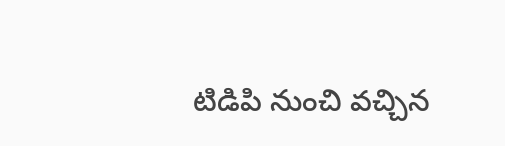టిడిపి నుంచి వచ్చిన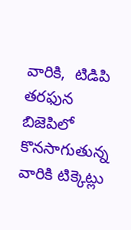వారికి,  టిడిపి తరఫున బిజెపిలో కొనసాగుతున్న వారికి టిక్కెట్లు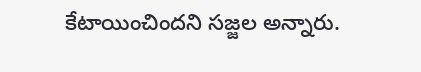కేటాయించిందని సజ్జల అన్నారు.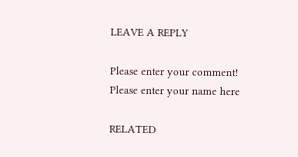LEAVE A REPLY

Please enter your comment!
Please enter your name here

RELATED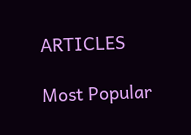ARTICLES

Most Popular